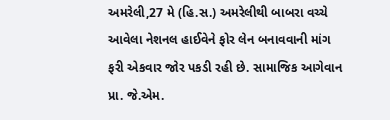અમરેલી,27 મે (હિ.સ.) અમરેલીથી બાબરા વચ્ચે આવેલા નેશનલ હાઈવેને ફોર લેન બનાવવાની માંગ ફરી એકવાર જોર પકડી રહી છે. સામાજિક આગેવાન પ્રા. જે.એમ.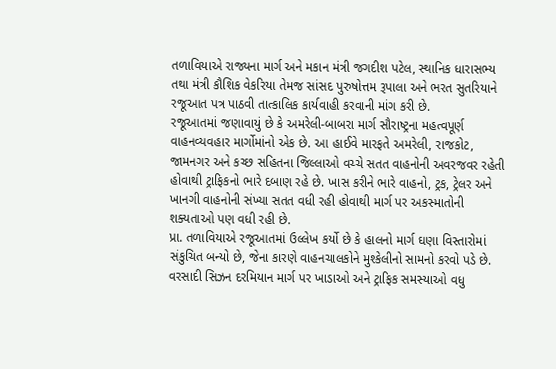તળાવિયાએ રાજ્યના માર્ગ અને મકાન મંત્રી જગદીશ પટેલ, સ્થાનિક ધારાસભ્ય તથા મંત્રી કૌશિક વેકરિયા તેમજ સાંસદ પુરુષોત્તમ રૂપાલા અને ભરત સુતરિયાને રજૂઆત પત્ર પાઠવી તાત્કાલિક કાર્યવાહી કરવાની માંગ કરી છે.
રજૂઆતમાં જણાવાયું છે કે અમરેલી-બાબરા માર્ગ સૌરાષ્ટ્રના મહત્વપૂર્ણ વાહનવ્યવહાર માર્ગોમાંનો એક છે. આ હાઈવે મારફતે અમરેલી, રાજકોટ, જામનગર અને કચ્છ સહિતના જિલ્લાઓ વચ્ચે સતત વાહનોની અવરજવર રહેતી હોવાથી ટ્રાફિકનો ભારે દબાણ રહે છે. ખાસ કરીને ભારે વાહનો, ટ્રક, ટ્રેલર અને ખાનગી વાહનોની સંખ્યા સતત વધી રહી હોવાથી માર્ગ પર અકસ્માતોની શક્યતાઓ પણ વધી રહી છે.
પ્રા. તળાવિયાએ રજૂઆતમાં ઉલ્લેખ કર્યો છે કે હાલનો માર્ગ ઘણા વિસ્તારોમાં સંકુચિત બન્યો છે, જેના કારણે વાહનચાલકોને મુશ્કેલીનો સામનો કરવો પડે છે. વરસાદી સિઝન દરમિયાન માર્ગ પર ખાડાઓ અને ટ્રાફિક સમસ્યાઓ વધુ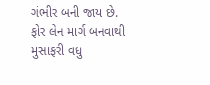ગંભીર બની જાય છે. ફોર લેન માર્ગ બનવાથી મુસાફરી વધુ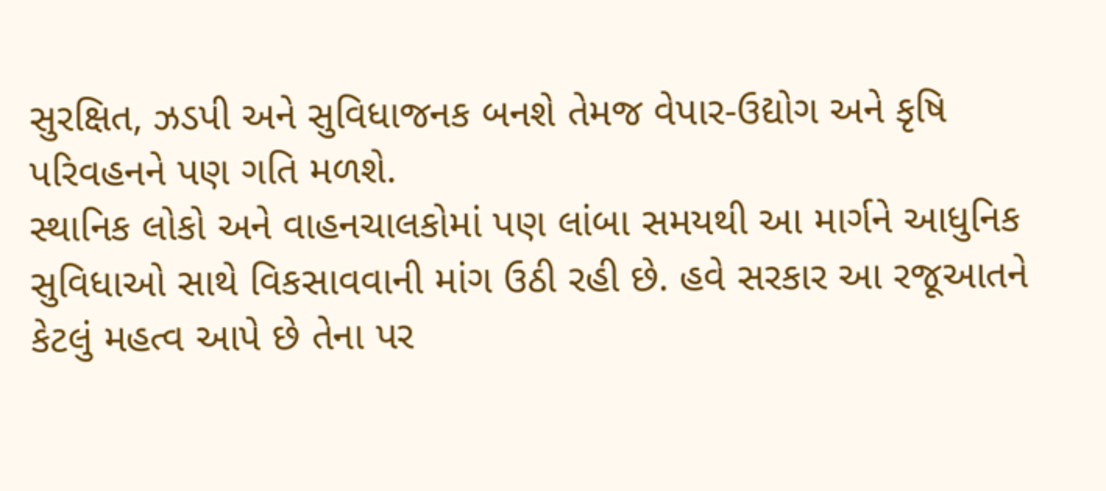સુરક્ષિત, ઝડપી અને સુવિધાજનક બનશે તેમજ વેપાર-ઉદ્યોગ અને કૃષિ પરિવહનને પણ ગતિ મળશે.
સ્થાનિક લોકો અને વાહનચાલકોમાં પણ લાંબા સમયથી આ માર્ગને આધુનિક સુવિધાઓ સાથે વિકસાવવાની માંગ ઉઠી રહી છે. હવે સરકાર આ રજૂઆતને કેટલું મહત્વ આપે છે તેના પર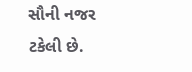સૌની નજર ટકેલી છે.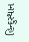હિન્દુસ્થાન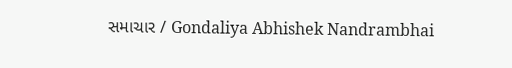સમાચાર / Gondaliya Abhishek Nandrambhai